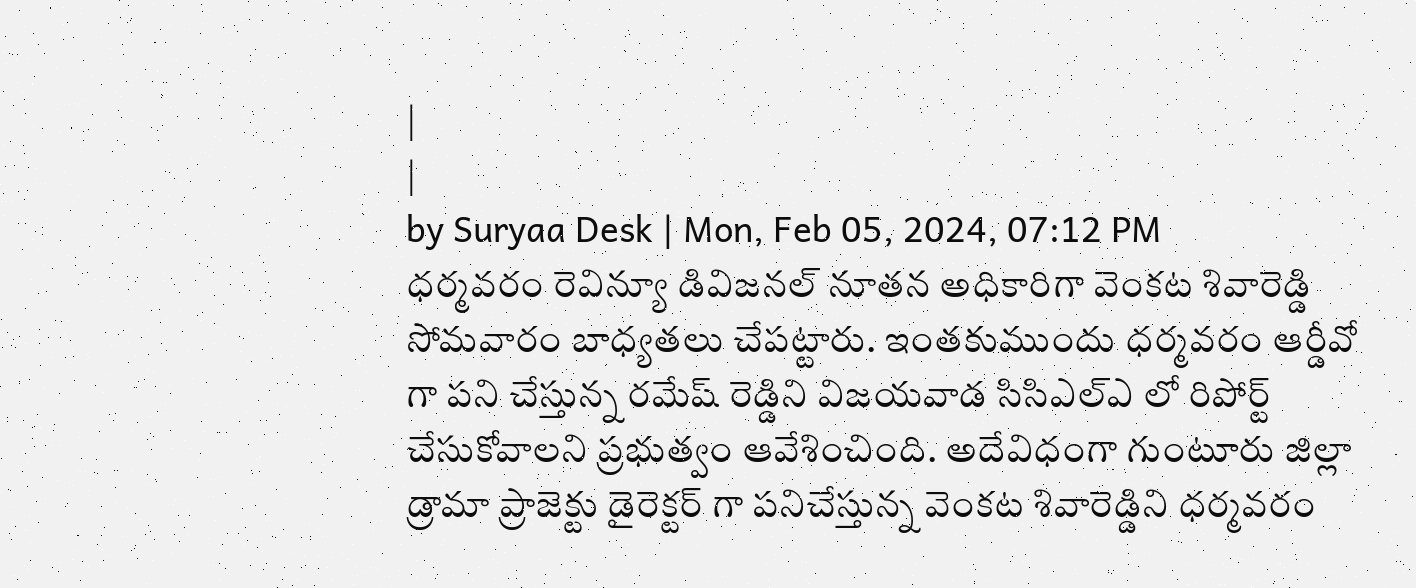|
|
by Suryaa Desk | Mon, Feb 05, 2024, 07:12 PM
ధర్మవరం రెవిన్యూ డివిజనల్ నూతన అధికారిగా వెంకట శివారెడ్డి సోమవారం బాధ్యతలు చేపట్టారు. ఇంతకుముందు ధర్మవరం ఆర్డీవో గా పని చేస్తున్న రమేష్ రెడ్డిని విజయవాడ సిసిఎల్ఎ లో రిపోర్ట్ చేసుకోవాలని ప్రభుత్వం ఆవేశించింది. అదేవిధంగా గుంటూరు జిల్లా డ్రామా ప్రాజెక్టు డైరెక్టర్ గా పనిచేస్తున్న వెంకట శివారెడ్డిని ధర్మవరం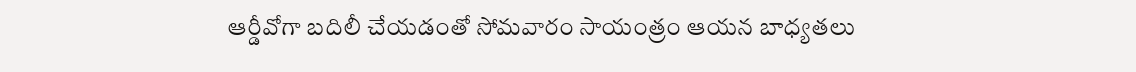ఆర్డీవోగా బదిలీ చేయడంతో సోమవారం సాయంత్రం ఆయన బాధ్యతలు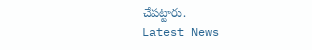చేపట్టారు.
Latest News